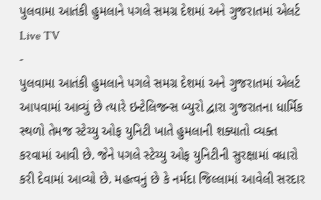પુલવામા આતંકી હુમલાને પગલે સમગ્ર દેશમાં અને ગુજરાતમાં એલર્ટ
Live TV
-
પુલવામા આતંકી હુમલાને પગલે સમગ્ર દેશમાં અને ગુજરાતમાં એલર્ટ આપવામાં આવ્યું છે ત્યારે ઇન્ટેલિજન્સ બ્યુરો દ્વારા ગુજરાતના ધાર્મિક સ્થળો તેમજ સ્ટેચ્યુ ઓફ યુનિટી ખાતે હુમલાની શક્યાતો વ્યક્ત કરવામાં આવી છે. જેને પગલે સ્ટેચ્યુ ઓફ યુનિટીની સુરક્ષામાં વધારો કરી દેવામાં આવ્યો છે. મહત્વનું છે કે નર્મદા જિલ્લામાં આવેલી સરદાર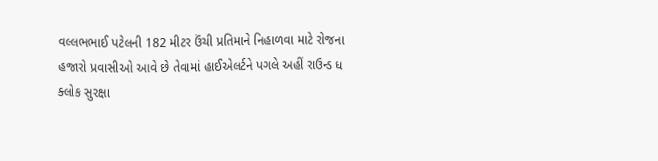વલ્લભભાઈ પટેલની 182 મીટર ઉંચી પ્રતિમાને નિહાળવા માટે રોજના હજારો પ્રવાસીઓ આવે છે તેવામાં હાઈએલર્ટને પગલે અહીં રાઉન્ડ ધ ક્લોક સુરક્ષા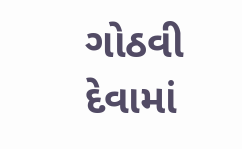ગોઠવી દેવામાં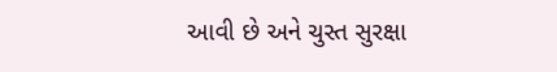આવી છે અને ચુસ્ત સુરક્ષા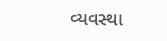વ્યવસ્થા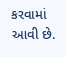કરવામાં આવી છે.